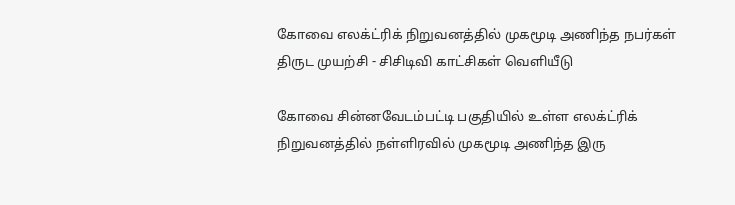கோவை எலக்ட்ரிக் நிறுவனத்தில் முகமூடி அணிந்த நபர்கள் திருட முயற்சி - சிசிடிவி காட்சிகள் வெளியீடு

கோவை சின்னவேடம்பட்டி பகுதியில் உள்ள எலக்ட்ரிக் நிறுவனத்தில் நள்ளிரவில் முகமூடி அணிந்த இரு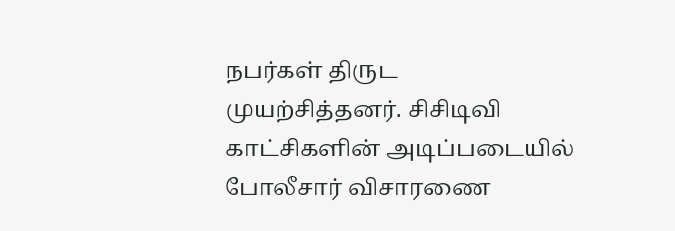நபர்கள் திருட முயற்சித்தனர். சிசிடிவி காட்சிகளின் அடிப்படையில் போலீசார் விசாரணை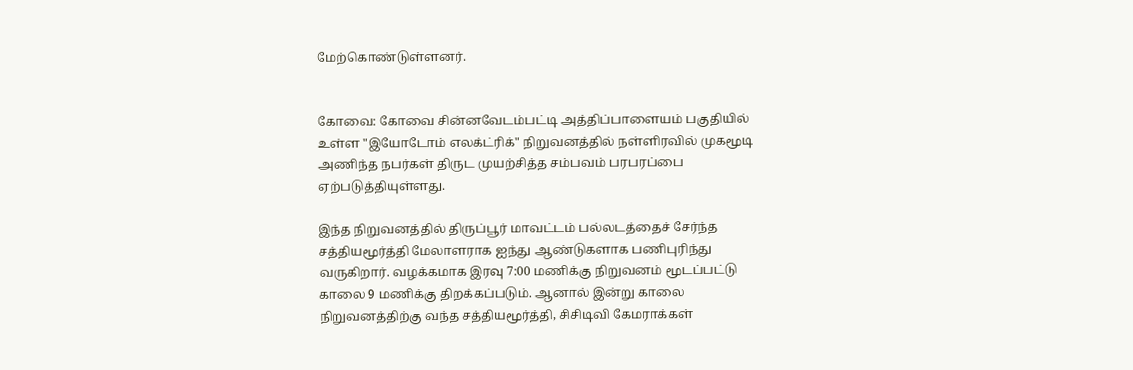மேற்கொண்டுள்ளனர்.


கோவை: கோவை சின்னவேடம்பட்டி அத்திப்பாளையம் பகுதியில் உள்ள "இயோடோம் எலக்ட்ரிக்" நிறுவனத்தில் நள்ளிரவில் முகமூடி அணிந்த நபர்கள் திருட முயற்சித்த சம்பவம் பரபரப்பை ஏற்படுத்தியுள்ளது.

இந்த நிறுவனத்தில் திருப்பூர் மாவட்டம் பல்லடத்தைச் சேர்ந்த சத்தியமூர்த்தி மேலாளராக ஐந்து ஆண்டுகளாக பணிபுரிந்து வருகிறார். வழக்கமாக இரவு 7:00 மணிக்கு நிறுவனம் மூடப்பட்டு காலை 9 மணிக்கு திறக்கப்படும். ஆனால் இன்று காலை நிறுவனத்திற்கு வந்த சத்தியமூர்த்தி, சிசிடிவி கேமராக்கள்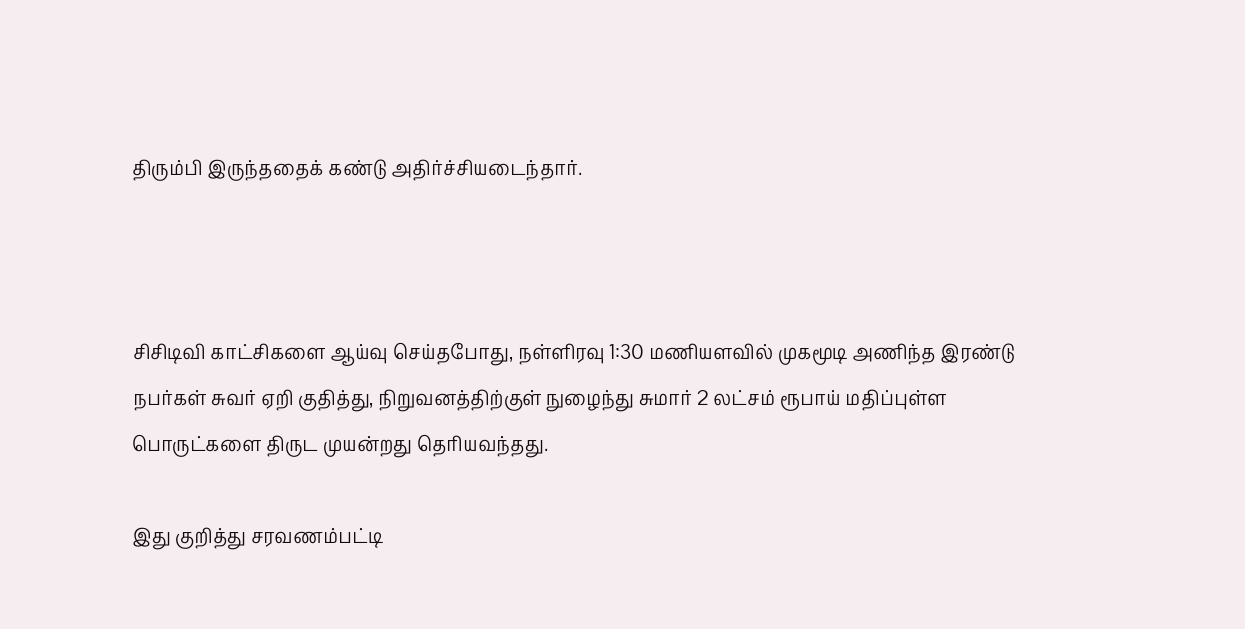திரும்பி இருந்ததைக் கண்டு அதிர்ச்சியடைந்தார்.



சிசிடிவி காட்சிகளை ஆய்வு செய்தபோது, நள்ளிரவு 1:30 மணியளவில் முகமூடி அணிந்த இரண்டு நபர்கள் சுவர் ஏறி குதித்து, நிறுவனத்திற்குள் நுழைந்து சுமார் 2 லட்சம் ரூபாய் மதிப்புள்ள பொருட்களை திருட முயன்றது தெரியவந்தது.

இது குறித்து சரவணம்பட்டி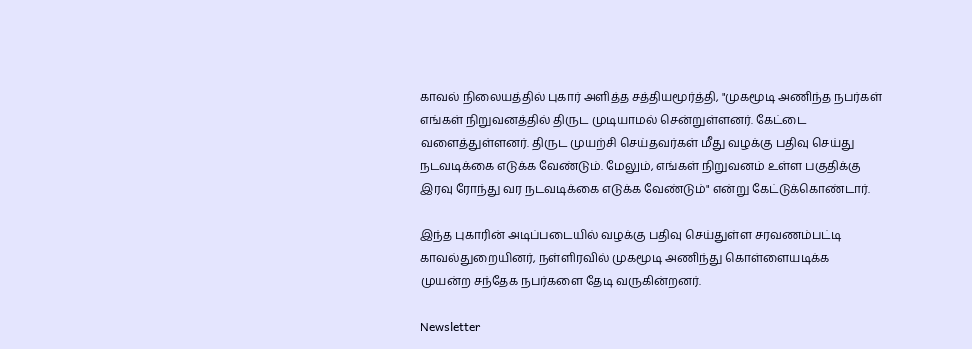காவல் நிலையத்தில் புகார் அளித்த சத்தியமூர்த்தி, "முகமூடி அணிந்த நபர்கள் எங்கள் நிறுவனத்தில் திருட முடியாமல் சென்றுள்ளனர். கேட்டை வளைத்துள்ளனர். திருட முயற்சி செய்தவர்கள் மீது வழக்கு பதிவு செய்து நடவடிக்கை எடுக்க வேண்டும். மேலும், எங்கள் நிறுவனம் உள்ள பகுதிக்கு இரவு ரோந்து வர நடவடிக்கை எடுக்க வேண்டும்" என்று கேட்டுக்கொண்டார்.

இந்த புகாரின் அடிப்படையில் வழக்கு பதிவு செய்துள்ள சரவணம்பட்டி காவல்துறையினர், நள்ளிரவில் முகமூடி அணிந்து கொள்ளையடிக்க முயன்ற சந்தேக நபர்களை தேடி வருகின்றனர்.

Newsletter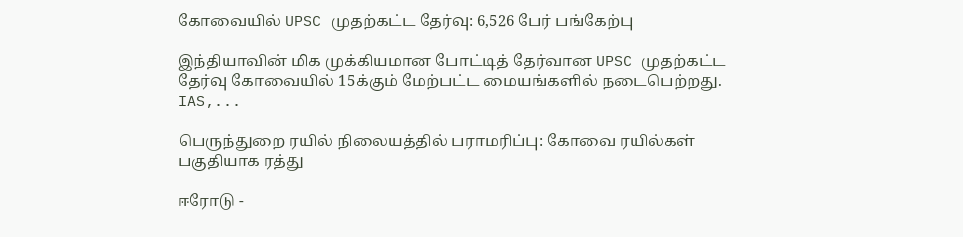கோவையில் UPSC முதற்கட்ட தேர்வு: 6,526 பேர் பங்கேற்பு

இந்தியாவின் மிக முக்கியமான போட்டித் தேர்வான UPSC முதற்கட்ட தேர்வு கோவையில் 15க்கும் மேற்பட்ட மையங்களில் நடைபெற்றது. IAS,...

பெருந்துறை ரயில் நிலையத்தில் பராமரிப்பு: கோவை ரயில்கள் பகுதியாக ரத்து

ஈரோடு -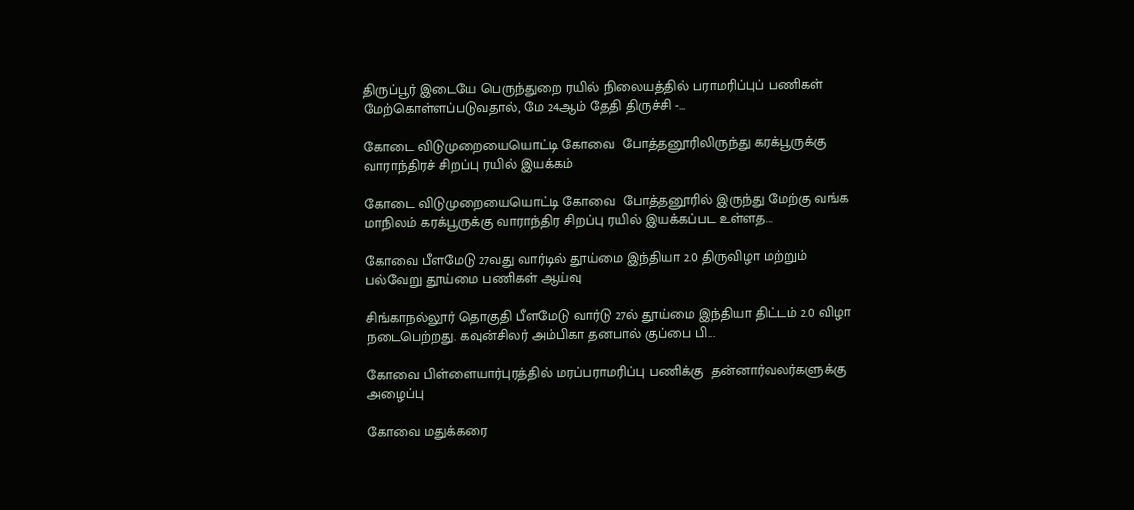திருப்பூர் இடையே பெருந்துறை ரயில் நிலையத்தில் பராமரிப்புப் பணிகள் மேற்கொள்ளப்படுவதால், மே 24ஆம் தேதி திருச்சி -...

கோடை விடுமுறையையொட்டி கோவை  போத்தனூரிலிருந்து கரக்பூருக்கு வாராந்திரச் சிறப்பு ரயில் இயக்கம்

கோடை விடுமுறையையொட்டி கோவை  போத்தனூரில் இருந்து மேற்கு வங்க மாநிலம் கரக்பூருக்கு வாராந்திர சிறப்பு ரயில் இயக்கப்பட உள்ளத...

கோவை பீளமேடு 27வது வார்டில் தூய்மை இந்தியா 2.0 திருவிழா மற்றும் பல்வேறு தூய்மை பணிகள் ஆய்வு

சிங்காநல்லூர் தொகுதி பீளமேடு வார்டு 27ல் தூய்மை இந்தியா திட்டம் 2.0 விழா நடைபெற்றது. கவுன்சிலர் அம்பிகா தனபால் குப்பை பி...

கோவை பிள்ளையார்புரத்தில் மரப்பராமரிப்பு பணிக்கு  தன்னார்வலர்களுக்கு அழைப்பு

கோவை மதுக்கரை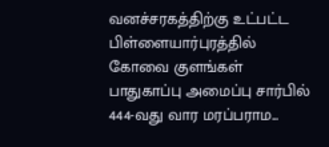வனச்சரகத்திற்கு உட்பட்ட பிள்ளையார்புரத்தில் கோவை குளங்கள் பாதுகாப்பு அமைப்பு சார்பில் 444-வது வார மரப்பராம...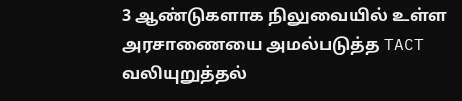3 ஆண்டுகளாக நிலுவையில் உள்ள அரசாணையை அமல்படுத்த TACT வலியுறுத்தல்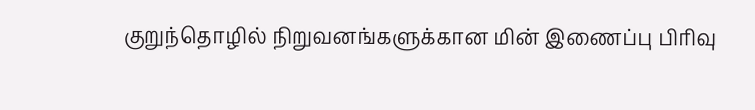குறுந்தொழில் நிறுவனங்களுக்கான மின் இணைப்பு பிரிவு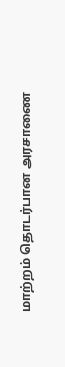மாற்றம் தொடர்பான அரசாணை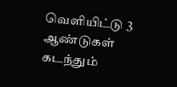வெளியிட்டு 3 ஆண்டுகள் கடந்தும்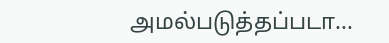அமல்படுத்தப்படா...